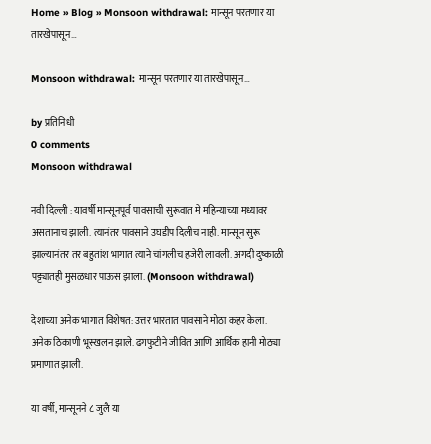Home » Blog » Monsoon withdrawal: मान्सून परतणार या तारखेपासून…

Monsoon withdrawal: मान्सून परतणार या तारखेपासून…

by प्रतिनिधी
0 comments
Monsoon withdrawal

नवी दिल्ली : यावर्षी मान्सूनपूर्व पावसाची सुरूवात मे महिन्याच्या मध्यावर असतानाच झाली. त्यानंतर पावसाने उघडीप दिलीच नाही. मान्सून सुरू झाल्यानंतर तर बहुतांश भागात त्याने चांगलीच हजेरी लावली. अगदी दुष्काळी पट्ट्यातही मुसळधार पाऊस झाला. (Monsoon withdrawal)

देशाच्या अनेक भागात विशेषत: उत्तर भारतात पावसाने मोठा कहर केला. अनेक ठिकाणी भूस्खलन झाले. ढगफुटीने जीवित आणि आर्थिक हानी मोठ्या प्रमाणात झाली.

या वर्षी, मान्सूनने ८ जुलै या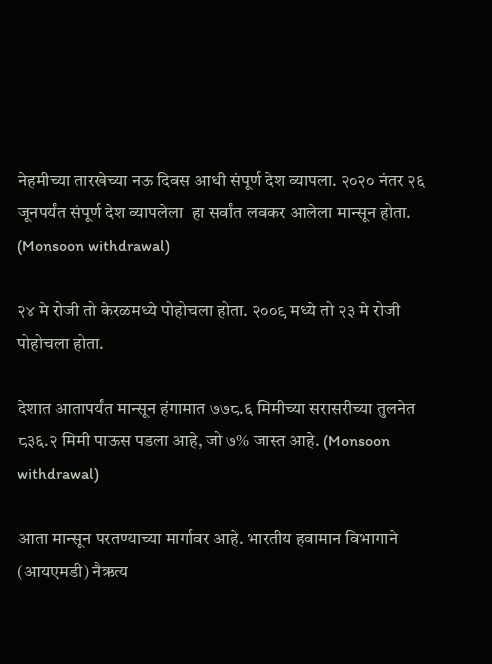नेहमीच्या तारखेच्या नऊ दिवस आधी संपूर्ण देश व्यापला. २०२० नंतर २६ जूनपर्यंत संपूर्ण देश व्यापलेला  हा सर्वांत लवकर आलेला मान्सून होता. (Monsoon withdrawal)

२४ मे रोजी तो केरळमध्ये पोहोचला होता. २००९ मध्ये तो २३ मे रोजी पोहोचला होता.

देशात आतापर्यंत मान्सून हंगामात ७७८.६ मिमीच्या सरासरीच्या तुलनेत ८३६.२ मिमी पाऊस पडला आहे, जो ७% जास्त आहे. (Monsoon withdrawal)

आता मान्सून परतण्याच्या मार्गावर आहे. भारतीय हवामान विभागाने (आयएमडी) नैऋत्य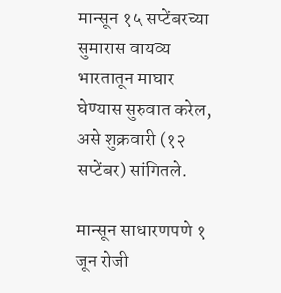मान्सून १५ सप्टेंबरच्या सुमारास वायव्य भारतातून माघार घेण्यास सुरुवात करेल, असे शुक्रवारी (१२ सप्टेंबर) सांगितले.

मान्सून साधारणपणे १ जून रोजी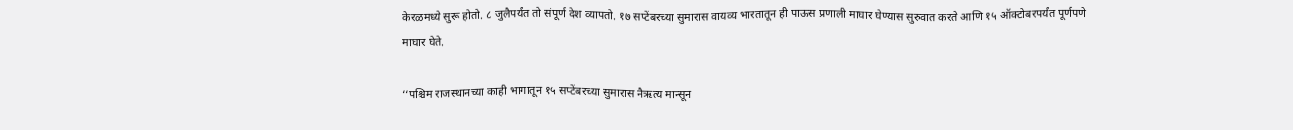केरळमध्ये सुरू होतो. ८ जुलैपर्यंत तो संपूर्ण देश व्यापतो. १७ सप्टेंबरच्या सुमारास वायव्य भारतातून ही पाऊस प्रणाली माघार घेण्यास सुरुवात करते आणि १५ ऑक्टोबरपर्यंत पूर्णपणे माघार घेते.

‘‘पश्चिम राजस्थानच्या काही भागातून १५ सप्टेंबरच्या सुमारास नैऋत्य मान्सून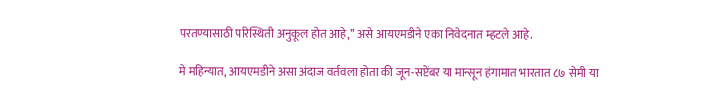परतण्यासाठी परिस्थिती अनुकूल होत आहे,’’ असे आयएमडीने एका निवेदनात म्हटले आहे.

मे महिन्यात, आयएमडीने असा अंदाज वर्तवला होता की जून-सप्टेंबर या मान्सून हंगामात भारतात ८७ सेमी या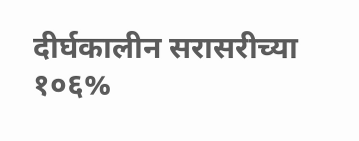दीर्घकालीन सरासरीच्या १०६%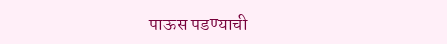पाऊस पडण्याची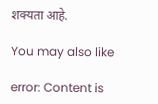शक्यता आहे.

You may also like

error: Content is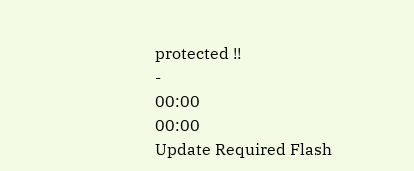protected !!
-
00:00
00:00
Update Required Flash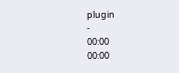plugin
-
00:00
00:00